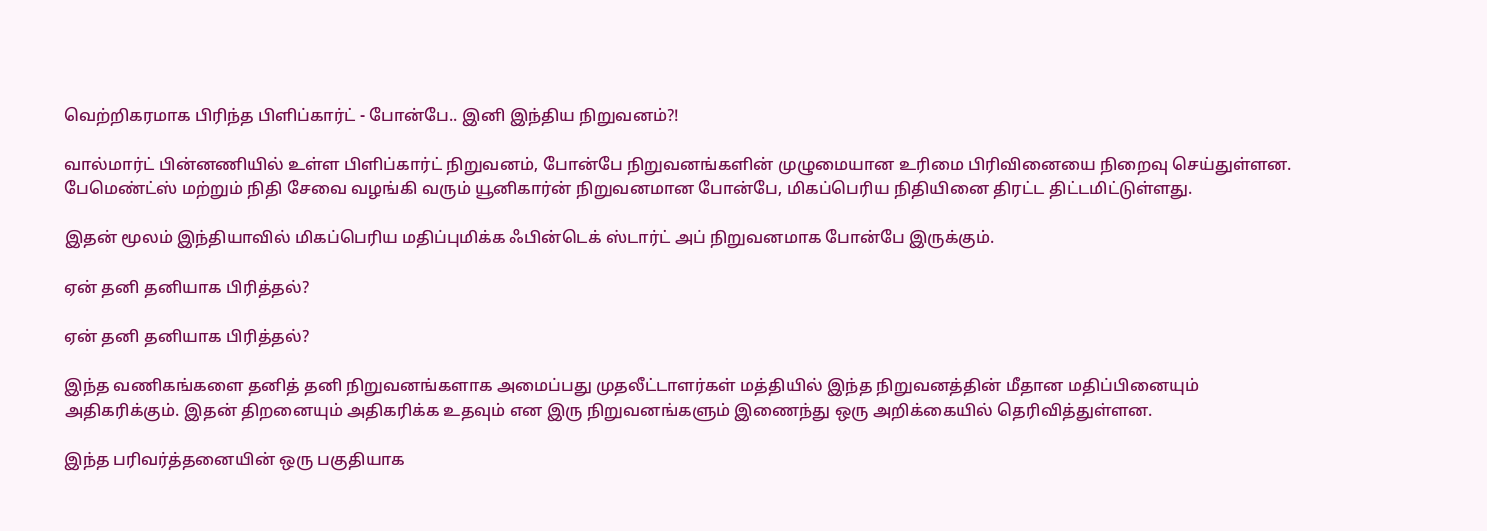வெற்றிகரமாக பிரிந்த பிளிப்கார்ட் - போன்பே.. இனி இந்திய நிறுவனம்?!

வால்மார்ட் பின்னணியில் உள்ள பிளிப்கார்ட் நிறுவனம், போன்பே நிறுவனங்களின் முழுமையான உரிமை பிரிவினையை நிறைவு செய்துள்ளன. பேமெண்ட்ஸ் மற்றும் நிதி சேவை வழங்கி வரும் யூனிகார்ன் நிறுவனமான போன்பே, மிகப்பெரிய நிதியினை திரட்ட திட்டமிட்டுள்ளது.

இதன் மூலம் இந்தியாவில் மிகப்பெரிய மதிப்புமிக்க ஃபின்டெக் ஸ்டார்ட் அப் நிறுவனமாக போன்பே இருக்கும்.

ஏன் தனி தனியாக பிரித்தல்?

ஏன் தனி தனியாக பிரித்தல்?

இந்த வணிகங்களை தனித் தனி நிறுவனங்களாக அமைப்பது முதலீட்டாளர்கள் மத்தியில் இந்த நிறுவனத்தின் மீதான மதிப்பினையும் அதிகரிக்கும். இதன் திறனையும் அதிகரிக்க உதவும் என இரு நிறுவனங்களும் இணைந்து ஒரு அறிக்கையில் தெரிவித்துள்ளன.

இந்த பரிவர்த்தனையின் ஒரு பகுதியாக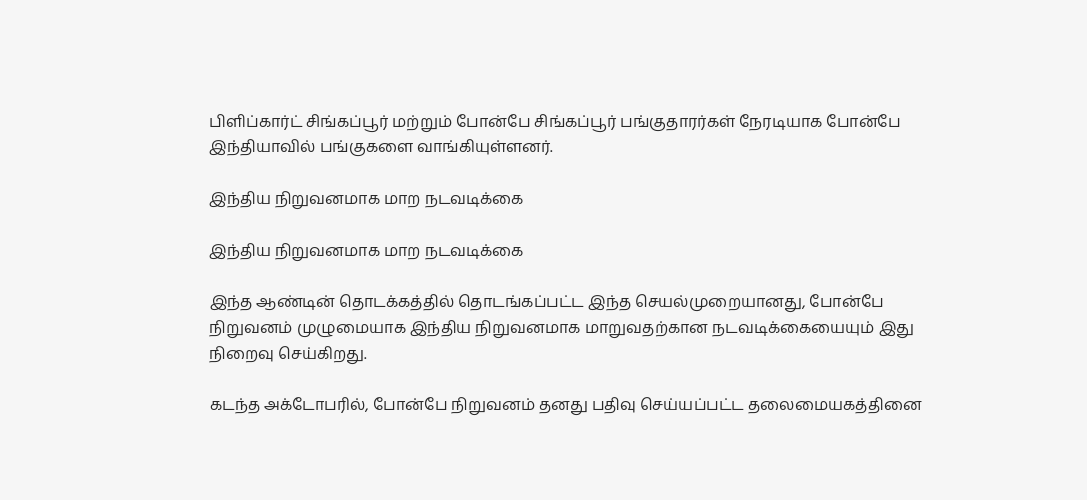பிளிப்கார்ட் சிங்கப்பூர் மற்றும் போன்பே சிங்கப்பூர் பங்குதாரர்கள் நேரடியாக போன்பே இந்தியாவில் பங்குகளை வாங்கியுள்ளனர்.

இந்திய நிறுவனமாக மாற நடவடிக்கை

இந்திய நிறுவனமாக மாற நடவடிக்கை

இந்த ஆண்டின் தொடக்கத்தில் தொடங்கப்பட்ட இந்த செயல்முறையானது, போன்பே நிறுவனம் முழுமையாக இந்திய நிறுவனமாக மாறுவதற்கான நடவடிக்கையையும் இது நிறைவு செய்கிறது.

கடந்த அக்டோபரில், போன்பே நிறுவனம் தனது பதிவு செய்யப்பட்ட தலைமையகத்தினை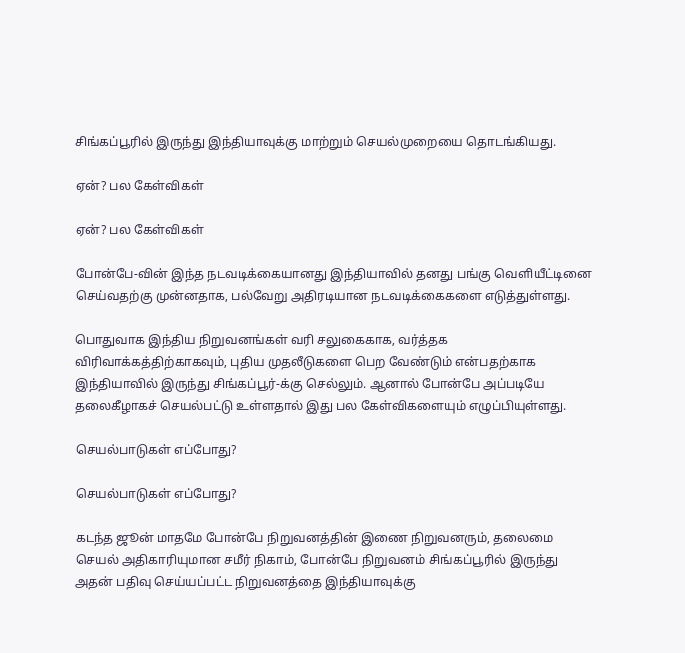சிங்கப்பூரில் இருந்து இந்தியாவுக்கு மாற்றும் செயல்முறையை தொடங்கியது.

ஏன்? பல கேள்விகள்

ஏன்? பல கேள்விகள்

போன்பே-வின் இந்த நடவடிக்கையானது இந்தியாவில் தனது பங்கு வெளியீட்டினை செய்வதற்கு முன்னதாக, பல்வேறு அதிரடியான நடவடிக்கைகளை எடுத்துள்ளது.

பொதுவாக இந்திய நிறுவனங்கள் வரி சலுகைகாக, வர்த்தக விரிவாக்கத்திற்காகவும், புதிய முதலீடுகளை பெற வேண்டும் என்பதற்காக இந்தியாவில் இருந்து சிங்கப்பூர்-க்கு செல்லும். ஆனால் போன்பே அப்படியே தலைகீழாகச் செயல்பட்டு உள்ளதால் இது பல கேள்விகளையும் எழுப்பியுள்ளது.

செயல்பாடுகள் எப்போது?

செயல்பாடுகள் எப்போது?

கடந்த ஜூன் மாதமே போன்பே நிறுவனத்தின் இணை நிறுவனரும், தலைமை செயல் அதிகாரியுமான சமீர் நிகாம், போன்பே நிறுவனம் சிங்கப்பூரில் இருந்து அதன் பதிவு செய்யப்பட்ட நிறுவனத்தை இந்தியாவுக்கு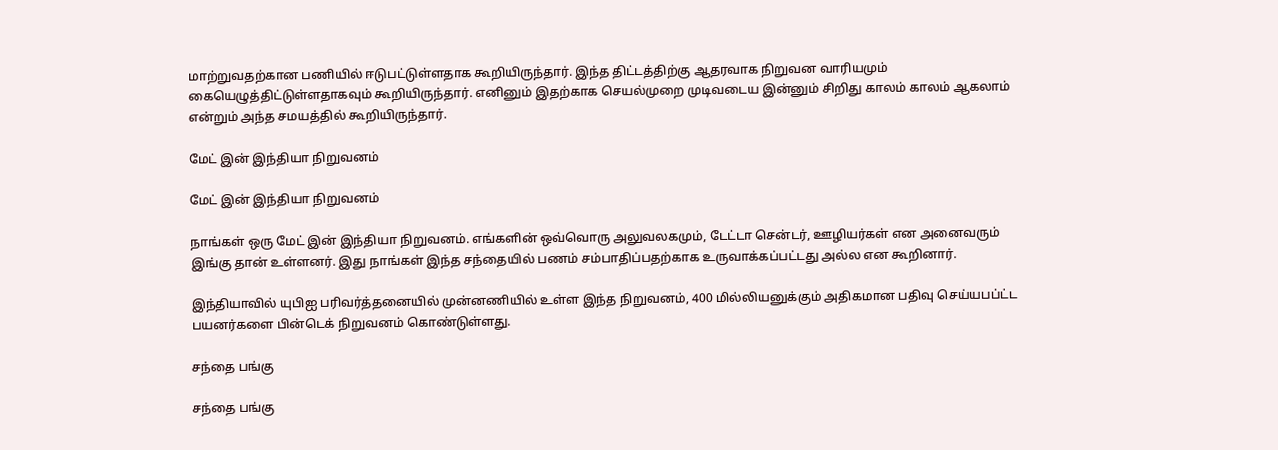மாற்றுவதற்கான பணியில் ஈடுபட்டுள்ளதாக கூறியிருந்தார். இந்த திட்டத்திற்கு ஆதரவாக நிறுவன வாரியமும் கையெழுத்திட்டுள்ளதாகவும் கூறியிருந்தார். எனினும் இதற்காக செயல்முறை முடிவடைய இன்னும் சிறிது காலம் காலம் ஆகலாம் என்றும் அந்த சமயத்தில் கூறியிருந்தார்.

மேட் இன் இந்தியா நிறுவனம்

மேட் இன் இந்தியா நிறுவனம்

நாங்கள் ஒரு மேட் இன் இந்தியா நிறுவனம். எங்களின் ஒவ்வொரு அலுவலகமும், டேட்டா சென்டர், ஊழியர்கள் என அனைவரும் இங்கு தான் உள்ளனர். இது நாங்கள் இந்த சந்தையில் பணம் சம்பாதிப்பதற்காக உருவாக்கப்பட்டது அல்ல என கூறினார்.

இந்தியாவில் யுபிஐ பரிவர்த்தனையில் முன்னணியில் உள்ள இந்த நிறுவனம், 400 மில்லியனுக்கும் அதிகமான பதிவு செய்யபப்ட்ட பயனர்களை பின்டெக் நிறுவனம் கொண்டுள்ளது.

சந்தை பங்கு

சந்தை பங்கு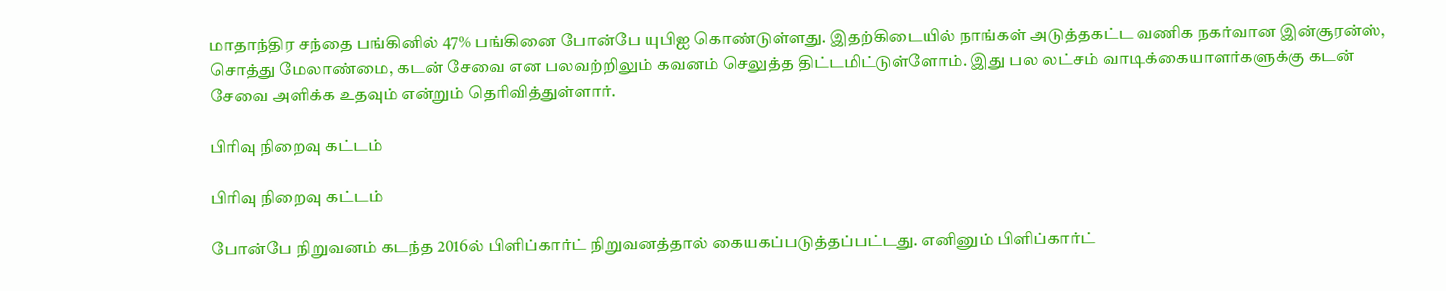மாதாந்திர சந்தை பங்கினில் 47% பங்கினை போன்பே யுபிஐ கொண்டுள்ளது. இதற்கிடையில் நாங்கள் அடுத்தகட்ட வணிக நகர்வான இன்சூரன்ஸ், சொத்து மேலாண்மை, கடன் சேவை என பலவற்றிலும் கவனம் செலுத்த திட்டமிட்டுள்ளோம். இது பல லட்சம் வாடிக்கையாளர்களுக்கு கடன் சேவை அளிக்க உதவும் என்றும் தெரிவித்துள்ளார்.

பிரிவு நிறைவு கட்டம்

பிரிவு நிறைவு கட்டம்

போன்பே நிறுவனம் கடந்த 2016ல் பிளிப்கார்ட் நிறுவனத்தால் கையகப்படுத்தப்பட்டது. எனினும் பிளிப்கார்ட்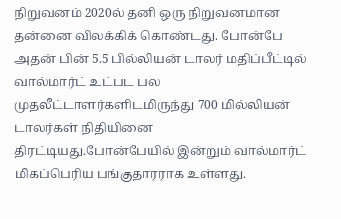நிறுவனம் 2020ல் தனி ஒரு நிறுவனமான தன்னை விலக்கிக் கொண்டது. போன்பே அதன் பின் 5.5 பில்லியன் டாலர் மதிப்பீட்டில் வால்மார்ட் உட்பட பல முதலீட்டாளர்களிடமிருந்து 700 மில்லியன் டாலர்கள் நிதியினை திரட்டியது.போன்பேயில் இன்றும் வால்மார்ட் மிகப்பெரிய பங்குதாரராக உள்ளது.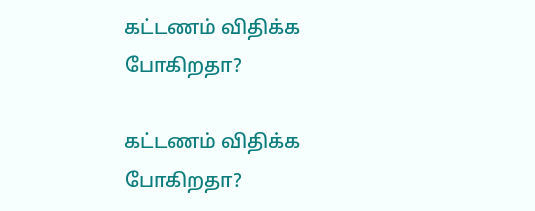கட்டணம் விதிக்க போகிறதா?

கட்டணம் விதிக்க போகிறதா?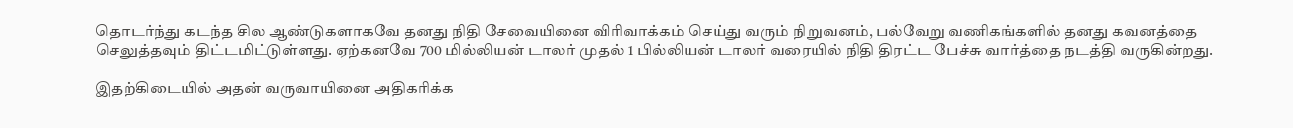தொடர்ந்து கடந்த சில ஆண்டுகளாகவே தனது நிதி சேவையினை விரிவாக்கம் செய்து வரும் நிறுவனம், பல்வேறு வணிகங்களில் தனது கவனத்தை செலுத்தவும் திட்டமிட்டுள்ளது. ஏற்கனவே 700 மில்லியன் டாலர் முதல் 1 பில்லியன் டாலர் வரையில் நிதி திரட்ட பேச்சு வார்த்தை நடத்தி வருகின்றது.

இதற்கிடையில் அதன் வருவாயினை அதிகரிக்க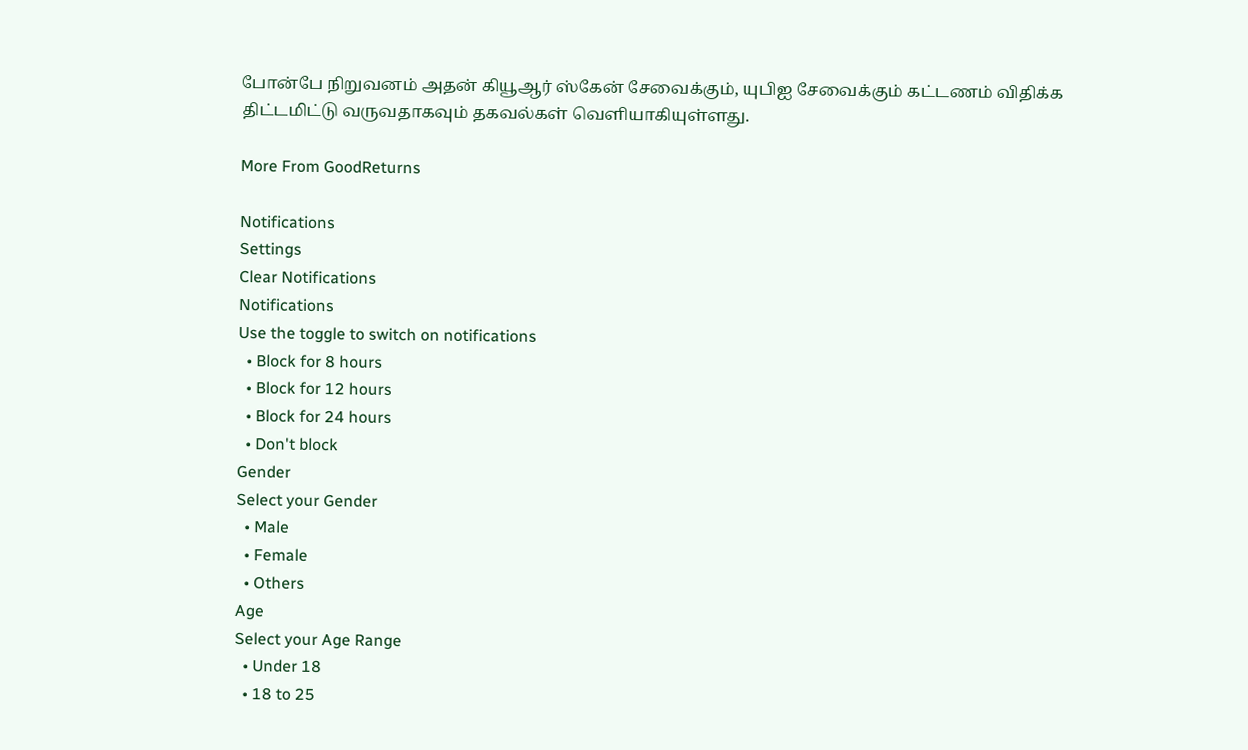போன்பே நிறுவனம் அதன் கியூஆர் ஸ்கேன் சேவைக்கும், யுபிஐ சேவைக்கும் கட்டணம் விதிக்க திட்டமிட்டு வருவதாகவும் தகவல்கள் வெளியாகியுள்ளது.

More From GoodReturns

Notifications
Settings
Clear Notifications
Notifications
Use the toggle to switch on notifications
  • Block for 8 hours
  • Block for 12 hours
  • Block for 24 hours
  • Don't block
Gender
Select your Gender
  • Male
  • Female
  • Others
Age
Select your Age Range
  • Under 18
  • 18 to 25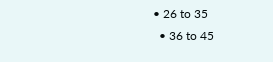• 26 to 35
  • 36 to 45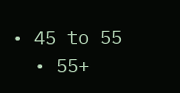• 45 to 55
  • 55+